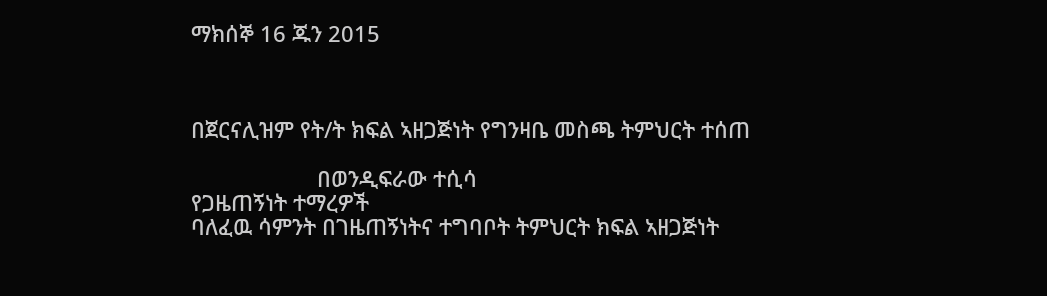ማክሰኞ 16 ጁን 2015



በጀርናሊዝም የት/ት ክፍል ኣዘጋጅነት የግንዛቤ መስጫ ትምህርት ተሰጠ

                     በወንዲፍራው ተሲሳ
የጋዜጠኝነት ተማረዎች
ባለፈዉ ሳምንት በገዜጠኝነትና ተግባቦት ትምህርት ክፍል ኣዘጋጅነት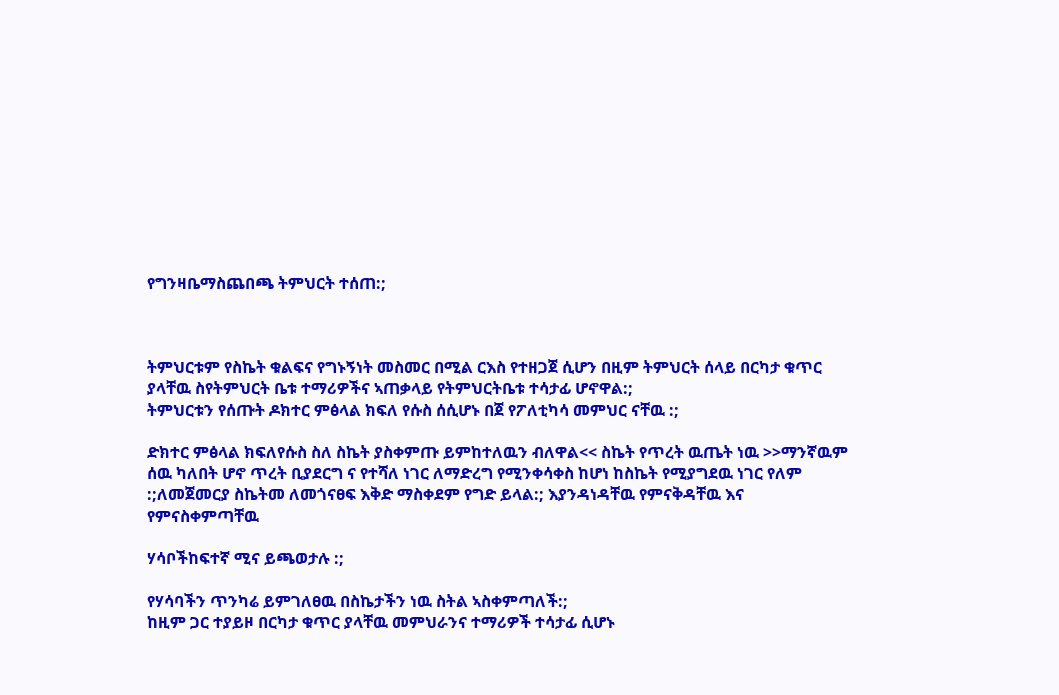የግንዛቤማስጨበጫ ትምህርት ተሰጠ:;



ትምህርቱም የስኬት ቁልፍና የግኑኝነት መስመር በሚል ርእስ የተዘጋጀ ሲሆን በዚም ትምህርት ሰላይ በርካታ ቁጥር ያላቸዉ ስየትምህርት ቤቱ ተማሪዎችና ኣጠቃላይ የትምህርትቤቱ ተሳታፊ ሆኖዋል:;
ትምህርቱን የሰጡት ዶክተር ምፅላል ክፍለ የሱስ ሰሲሆኑ በጀ የፖለቲካሳ መምህር ናቸዉ :;

ድክተር ምፅላል ክፍለየሱስ ስለ ስኬት ያስቀምጡ ይምከተለዉን ብለዋል<< ስኬት የጥረት ዉጤት ነዉ >>ማንኛዉም ሰዉ ካለበት ሆኖ ጥረት ቢያደርግ ና የተሻለ ነገር ለማድረግ የሚንቀሳቀስ ከሆነ ከስኬት የሚያግደዉ ነገር የለም :;ለመጀመርያ ስኬትመ ለመጎናፀፍ እቅድ ማስቀደም የግድ ይላል:; እያንዳነዳቸዉ የምናቅዳቸዉ እና የምናስቀምጣቸዉ

ሃሳቦችከፍተኛ ሚና ይጫወታሉ :;

የሃሳባችን ጥንካሬ ይምገለፀዉ በስኬታችን ነዉ ስትል ኣስቀምጣለች:;
ከዚም ጋር ተያይዞ በርካታ ቁጥር ያላቸዉ መምህራንና ተማሪዎች ተሳታፊ ሲሆኑ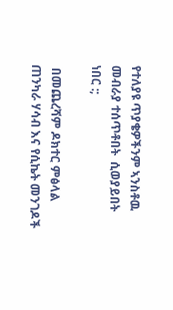የተለያዩ ጥያቄዎችንም ኣንስቶዉ መብራያ ተሰጥቶበት  ሲወያይበት ነበር :;

 በመጨረሻም ዶክተር ምፅላል ጠንካራ ሃሳብ እና የሲኬት መንገዶች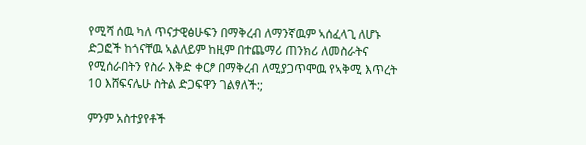የሚሻ ሰዉ ካለ ጥናታዊፅሁፍን በማቅረብ ለማንኛዉም ኣሰፈላጊ ለሆኑ ድጋፎች ከጎናቸዉ ኣልለይም ከዚም በተጨማሪ ጠንክሪ ለመስራትና የሚሰራበትን የስራ እቅድ ቀርፆ በማቅረብ ለሚያጋጥሞዉ የኣቅሚ እጥረት 10 እሸፍናሌሁ ስትል ድጋፍዋን ገልፃለች:;

ምንም አስተያየቶች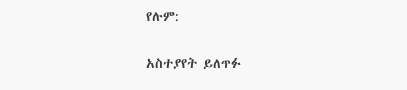የሉም:

አስተያየት ይለጥፉ